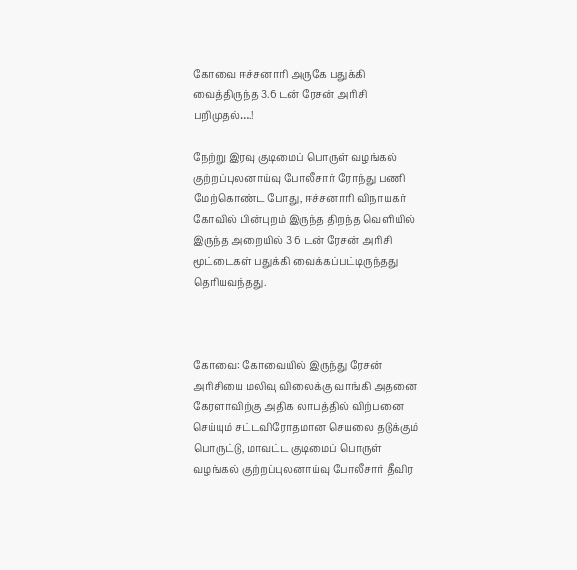கோவை ஈச்சனாரி அருகே பதுக்கி வைத்திருந்த 3.6 டன் ரேசன் அரிசி பறிமுதல்….!

நேற்று இரவு குடிமைப் பொருள் வழங்கல் குற்றப்புலனாய்வு போலீசார் ரோந்து பணி மேற்கொண்ட போது, ஈச்சனாரி விநாயகர் கோவில் பின்புறம் இருந்த திறந்த வெளியில் இருந்த அறையில் 3 6 டன் ரேசன் அரிசி மூட்டைகள் பதுக்கி வைக்கப்பட்டிருந்தது தெரியவந்தது.



கோவை: கோவையில் இருந்து ரேசன் அரிசியை மலிவு விலைக்கு வாங்கி அதனை கேரளாவிற்கு அதிக லாபத்தில் விற்பனை செய்யும் சட்டவிரோதமான செயலை தடுக்கும் பொருட்டு, மாவட்ட குடிமைப் பொருள் வழங்கல் குற்றப்புலனாய்வு போலீசார் தீவிர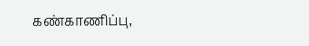கண்காணிப்பு,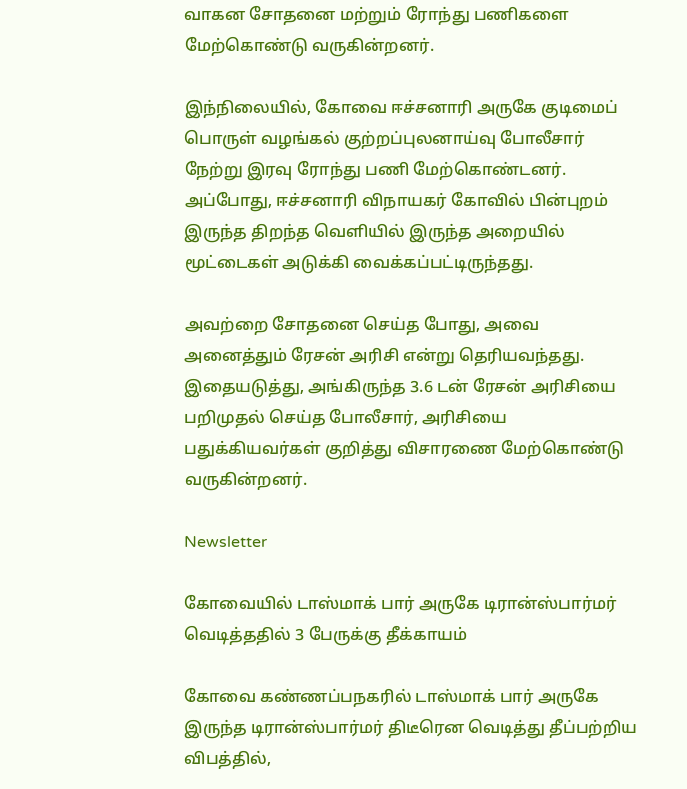வாகன சோதனை மற்றும் ரோந்து பணிகளை மேற்கொண்டு வருகின்றனர்.

இந்நிலையில், கோவை ஈச்சனாரி அருகே குடிமைப் பொருள் வழங்கல் குற்றப்புலனாய்வு போலீசார் நேற்று இரவு ரோந்து பணி மேற்கொண்டனர். அப்போது, ஈச்சனாரி விநாயகர் கோவில் பின்புறம் இருந்த திறந்த வெளியில் இருந்த அறையில் மூட்டைகள் அடுக்கி வைக்கப்பட்டிருந்தது.

அவற்றை சோதனை செய்த போது, அவை அனைத்தும் ரேசன் அரிசி என்று தெரியவந்தது. இதையடுத்து, அங்கிருந்த 3.6 டன் ரேசன் அரிசியை பறிமுதல் செய்த போலீசார், அரிசியை பதுக்கியவர்கள் குறித்து விசாரணை மேற்கொண்டு வருகின்றனர்.

Newsletter

கோவையில் டாஸ்மாக் பார் அருகே டிரான்ஸ்பார்மர் வெடித்ததில் 3 பேருக்கு தீக்காயம்

கோவை கண்ணப்பநகரில் டாஸ்மாக் பார் அருகே இருந்த டிரான்ஸ்பார்மர் திடீரென வெடித்து தீப்பற்றிய விபத்தில்,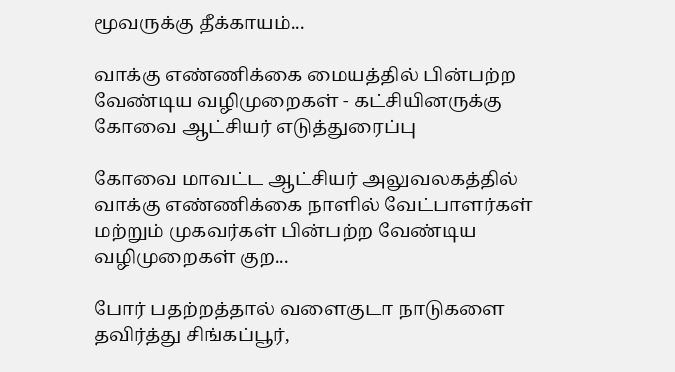மூவருக்கு தீக்காயம்...

வாக்கு எண்ணிக்கை மையத்தில் பின்பற்ற வேண்டிய வழிமுறைகள் - கட்சியினருக்கு கோவை ஆட்சியர் எடுத்துரைப்பு

கோவை மாவட்ட ஆட்சியர் அலுவலகத்தில் வாக்கு எண்ணிக்கை நாளில் வேட்பாளர்கள் மற்றும் முகவர்கள் பின்பற்ற வேண்டிய வழிமுறைகள் குற...

போர் பதற்றத்தால் வளைகுடா நாடுகளை தவிர்த்து சிங்கப்பூர்,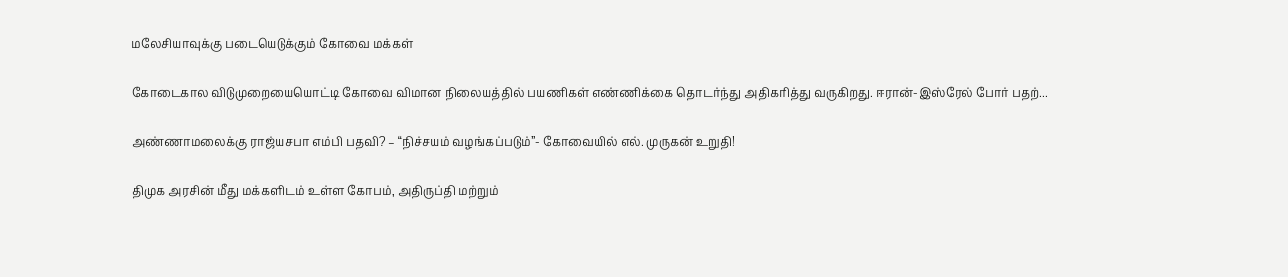மலேசியாவுக்கு படையெடுக்கும் கோவை மக்கள்

கோடைகால விடுமுறையையொட்டி கோவை விமான நிலையத்தில் பயணிகள் எண்ணிக்கை தொடர்ந்து அதிகரித்து வருகிறது. ஈரான்-இஸ்ரேல் போர் பதற்...

அண்ணாமலைக்கு ராஜ்யசபா எம்பி பதவி? – “நிச்சயம் வழங்கப்படும்”- கோவையில் எல். முருகன் உறுதி!

திமுக அரசின் மீது மக்களிடம் உள்ள கோபம், அதிருப்தி மற்றும்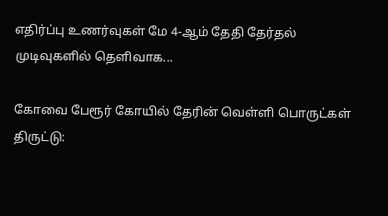எதிர்ப்பு உணர்வுகள் மே 4-ஆம் தேதி தேர்தல் முடிவுகளில் தெளிவாக...

கோவை பேரூர் கோயில் தேரின் வெள்ளி பொருட்கள் திருட்டு: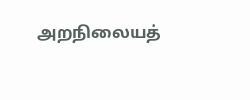அறநிலையத்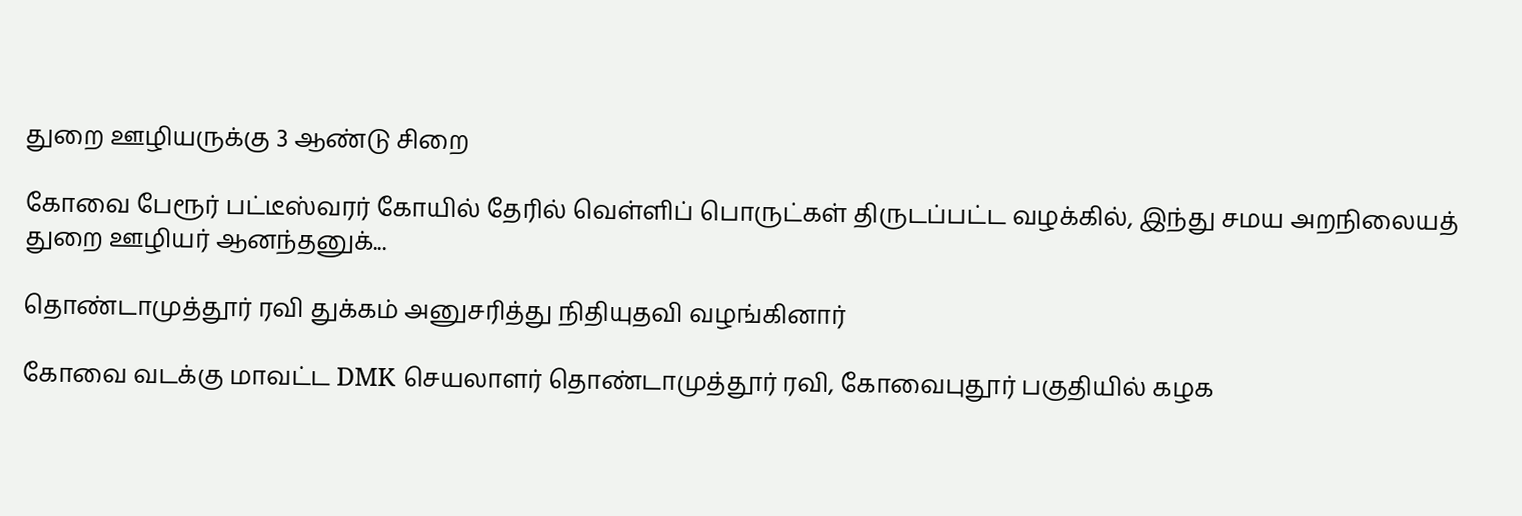துறை ஊழியருக்கு 3 ஆண்டு சிறை

கோவை பேரூர் பட்டீஸ்வரர் கோயில் தேரில் வெள்ளிப் பொருட்கள் திருடப்பட்ட வழக்கில், இந்து சமய அறநிலையத் துறை ஊழியர் ஆனந்தனுக்...

தொண்டாமுத்தூர் ரவி துக்கம் அனுசரித்து நிதியுதவி வழங்கினார்

கோவை வடக்கு மாவட்ட DMK செயலாளர் தொண்டாமுத்தூர் ரவி, கோவைபுதூர் பகுதியில் கழக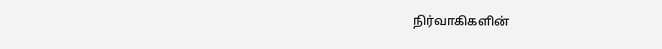நிர்வாகிகளின்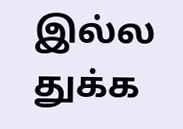இல்ல துக்க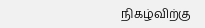நிகழ்விற்கு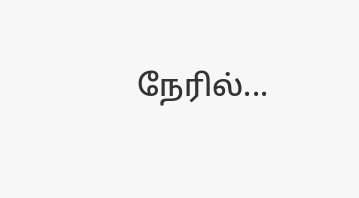நேரில்...